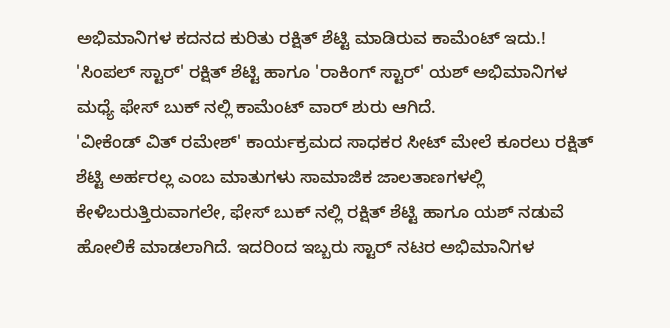ಅಭಿಮಾನಿಗಳ ಕದನದ ಕುರಿತು ರಕ್ಷಿತ್ ಶೆಟ್ಟಿ ಮಾಡಿರುವ ಕಾಮೆಂಟ್ ಇದು.!
'ಸಿಂಪಲ್ ಸ್ಟಾರ್' ರಕ್ಷಿತ್ ಶೆಟ್ಟಿ ಹಾಗೂ 'ರಾಕಿಂಗ್ ಸ್ಟಾರ್' ಯಶ್ ಅಭಿಮಾನಿಗಳ ಮಧ್ಯೆ ಫೇಸ್ ಬುಕ್ ನಲ್ಲಿ ಕಾಮೆಂಟ್ ವಾರ್ ಶುರು ಆಗಿದೆ.
'ವೀಕೆಂಡ್ ವಿತ್ ರಮೇಶ್' ಕಾರ್ಯಕ್ರಮದ ಸಾಧಕರ ಸೀಟ್ ಮೇಲೆ ಕೂರಲು ರಕ್ಷಿತ್ ಶೆಟ್ಟಿ ಅರ್ಹರಲ್ಲ ಎಂಬ ಮಾತುಗಳು ಸಾಮಾಜಿಕ ಜಾಲತಾಣಗಳಲ್ಲಿ ಕೇಳಿಬರುತ್ತಿರುವಾಗಲೇ, ಫೇಸ್ ಬುಕ್ ನಲ್ಲಿ ರಕ್ಷಿತ್ ಶೆಟ್ಟಿ ಹಾಗೂ ಯಶ್ ನಡುವೆ ಹೋಲಿಕೆ ಮಾಡಲಾಗಿದೆ. ಇದರಿಂದ ಇಬ್ಬರು ಸ್ಟಾರ್ ನಟರ ಅಭಿಮಾನಿಗಳ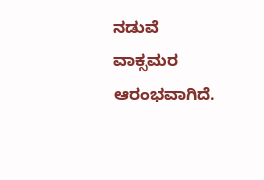ನಡುವೆ ವಾಕ್ಸಮರ ಆರಂಭವಾಗಿದೆ.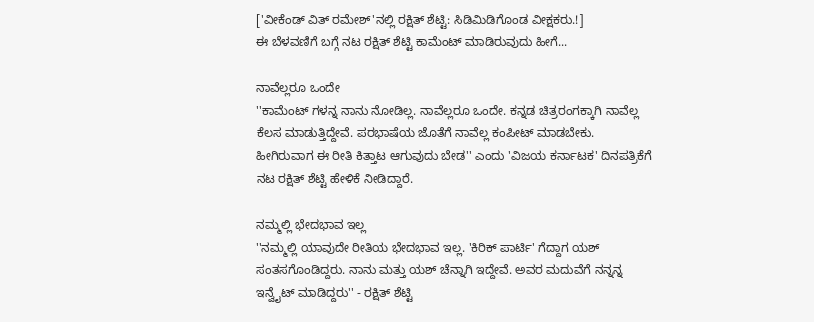['ವೀಕೆಂಡ್ ವಿತ್ ರಮೇಶ್'ನಲ್ಲಿ ರಕ್ಷಿತ್ ಶೆಟ್ಟಿ: ಸಿಡಿಮಿಡಿಗೊಂಡ ವೀಕ್ಷಕರು.!]
ಈ ಬೆಳವಣಿಗೆ ಬಗ್ಗೆ ನಟ ರಕ್ಷಿತ್ ಶೆಟ್ಟಿ ಕಾಮೆಂಟ್ ಮಾಡಿರುವುದು ಹೀಗೆ...

ನಾವೆಲ್ಲರೂ ಒಂದೇ
''ಕಾಮೆಂಟ್ ಗಳನ್ನ ನಾನು ನೋಡಿಲ್ಲ. ನಾವೆಲ್ಲರೂ ಒಂದೇ. ಕನ್ನಡ ಚಿತ್ರರಂಗಕ್ಕಾಗಿ ನಾವೆಲ್ಲ ಕೆಲಸ ಮಾಡುತ್ತಿದ್ದೇವೆ. ಪರಭಾಷೆಯ ಜೊತೆಗೆ ನಾವೆಲ್ಲ ಕಂಪೀಟ್ ಮಾಡಬೇಕು. ಹೀಗಿರುವಾಗ ಈ ರೀತಿ ಕಿತ್ತಾಟ ಆಗುವುದು ಬೇಡ'' ಎಂದು 'ವಿಜಯ ಕರ್ನಾಟಕ' ದಿನಪತ್ರಿಕೆಗೆ ನಟ ರಕ್ಷಿತ್ ಶೆಟ್ಟಿ ಹೇಳಿಕೆ ನೀಡಿದ್ದಾರೆ.

ನಮ್ಮಲ್ಲಿ ಭೇದಭಾವ ಇಲ್ಲ
''ನಮ್ಮಲ್ಲಿ ಯಾವುದೇ ರೀತಿಯ ಭೇದಭಾವ ಇಲ್ಲ. 'ಕಿರಿಕ್ ಪಾರ್ಟಿ' ಗೆದ್ದಾಗ ಯಶ್ ಸಂತಸಗೊಂಡಿದ್ದರು. ನಾನು ಮತ್ತು ಯಶ್ ಚೆನ್ನಾಗಿ ಇದ್ದೇವೆ. ಅವರ ಮದುವೆಗೆ ನನ್ನನ್ನ ಇನ್ವೈಟ್ ಮಾಡಿದ್ದರು'' - ರಕ್ಷಿತ್ ಶೆಟ್ಟಿ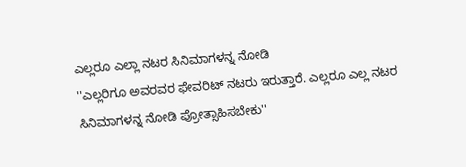ಎಲ್ಲರೂ ಎಲ್ಲಾ ನಟರ ಸಿನಿಮಾಗಳನ್ನ ನೋಡಿ
''ಎಲ್ಲರಿಗೂ ಅವರವರ ಫೇವರಿಟ್ ನಟರು ಇರುತ್ತಾರೆ. ಎಲ್ಲರೂ ಎಲ್ಲ ನಟರ ಸಿನಿಮಾಗಳನ್ನ ನೋಡಿ ಪ್ರೋತ್ಸಾಹಿಸಬೇಕು''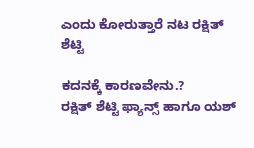ಎಂದು ಕೋರುತ್ತಾರೆ ನಟ ರಕ್ಷಿತ್ ಶೆಟ್ಟಿ

ಕದನಕ್ಕೆ ಕಾರಣವೇನು.?
ರಕ್ಷಿತ್ ಶೆಟ್ಟಿ ಫ್ಯಾನ್ಸ್ ಹಾಗೂ ಯಶ್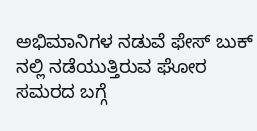ಅಭಿಮಾನಿಗಳ ನಡುವೆ ಫೇಸ್ ಬುಕ್ ನಲ್ಲಿ ನಡೆಯುತ್ತಿರುವ ಘೋರ ಸಮರದ ಬಗ್ಗೆ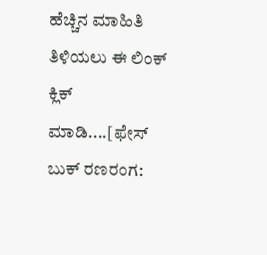ಹೆಚ್ಚಿನ ಮಾಹಿತಿ ತಿಳಿಯಲು ಈ ಲಿಂಕ್ ಕ್ಲಿಕ್ ಮಾಡಿ....[ಫೇಸ್ ಬುಕ್ ರಣರಂಗ: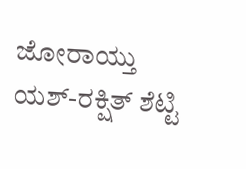ಜೋರಾಯ್ತು ಯಶ್-ರಕ್ಷಿತ್ ಶೆಟ್ಟಿ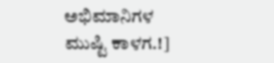ಅಭಿಮಾನಿಗಳ ಮುಷ್ಟಿ ಕಾಳಗ.!]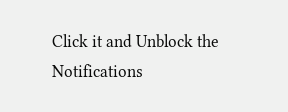Click it and Unblock the Notifications